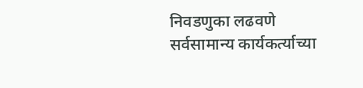निवडणुका लढवणे सर्वसामान्य कार्यकर्त्याच्या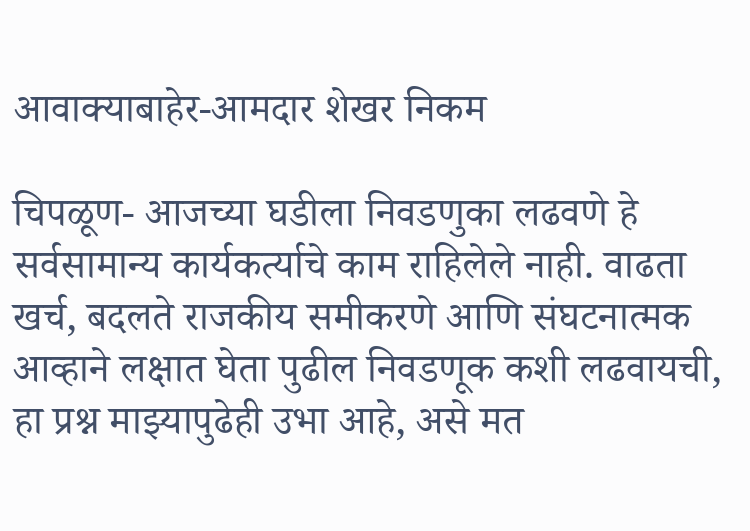आवाक्याबाहेर-आमदार शेखर निकम

चिपळूण- आजच्या घडीला निवडणुका लढवणे हे सर्वसामान्य कार्यकर्त्याचे काम राहिलेले नाही. वाढता खर्च, बदलते राजकीय समीकरणे आणि संघटनात्मक आव्हाने लक्षात घेता पुढील निवडणूक कशी लढवायची, हा प्रश्न माझ्यापुढेही उभा आहे, असे मत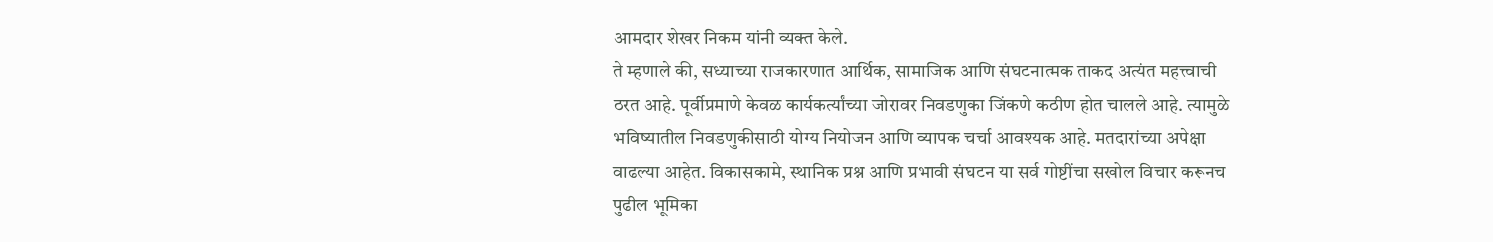आमदार शेखर निकम यांनी व्यक्त केले.
ते म्हणाले की, सध्याच्या राजकारणात आर्थिक, सामाजिक आणि संघटनात्मक ताकद अत्यंत महत्त्वाची ठरत आहे. पूर्वीप्रमाणे केवळ कार्यकर्त्यांच्या जोरावर निवडणुका जिंकणे कठीण होत चालले आहे. त्यामुळे भविष्यातील निवडणुकीसाठी योग्य नियोजन आणि व्यापक चर्चा आवश्यक आहे. मतदारांच्या अपेक्षा वाढल्या आहेत. विकासकामे, स्थानिक प्रश्न आणि प्रभावी संघटन या सर्व गोष्टींचा सखोल विचार करूनच पुढील भूमिका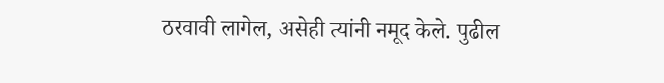ठरवावी लागेल, असेही त्यांनी नमूद केले. पुढील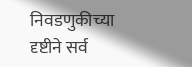निवडणुकीच्या दृष्टीने सर्व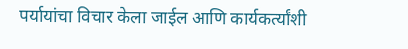पर्यायांचा विचार केला जाईल आणि कार्यकर्त्यांशी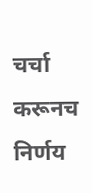चर्चा करूनच निर्णय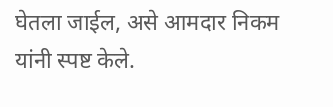घेतला जाईल, असे आमदार निकम यांनी स्पष्ट केले.